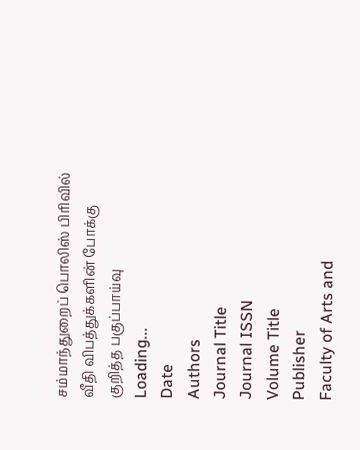சம்மாந்துறைப் பொலிஸ் பிரிவில் வீதி விபத்துக்களின் போக்கு குறித்த பகுப்பாய்வு
Loading...
Date
Authors
Journal Title
Journal ISSN
Volume Title
Publisher
Faculty of Arts and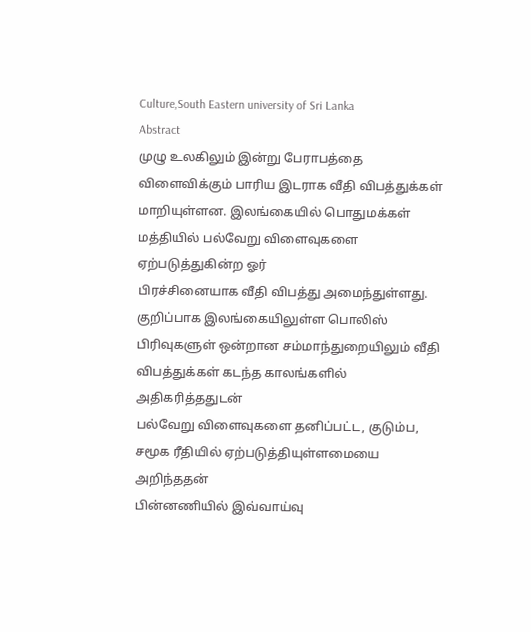Culture,South Eastern university of Sri Lanka
Abstract
முழு உலகிலும் இன்று பேராபத்தை விளைவிக்கும் பாரிய இடராக வீதி விபத்துக்கள்
மாறியுள்ளன. இலங்கையில் பொதுமக்கள் மத்தியில் பல்வேறு விளைவுகளை ஏற்படுத்துகின்ற ஓர்
பிரச்சினையாக வீதி விபத்து அமைந்துள்ளது. குறிப்பாக இலங்கையிலுள்ள பொலிஸ்
பிரிவுகளுள் ஒன்றான சம்மாந்துறையிலும் வீதி விபத்துக்கள் கடந்த காலங்களில் அதிகரித்ததுடன்
பல்வேறு விளைவுகளை தனிப்பட்ட, குடும்ப, சமூக ரீதியில் ஏற்படுத்தியுள்ளமையை அறிந்ததன்
பின்னணியில் இவ்வாய்வு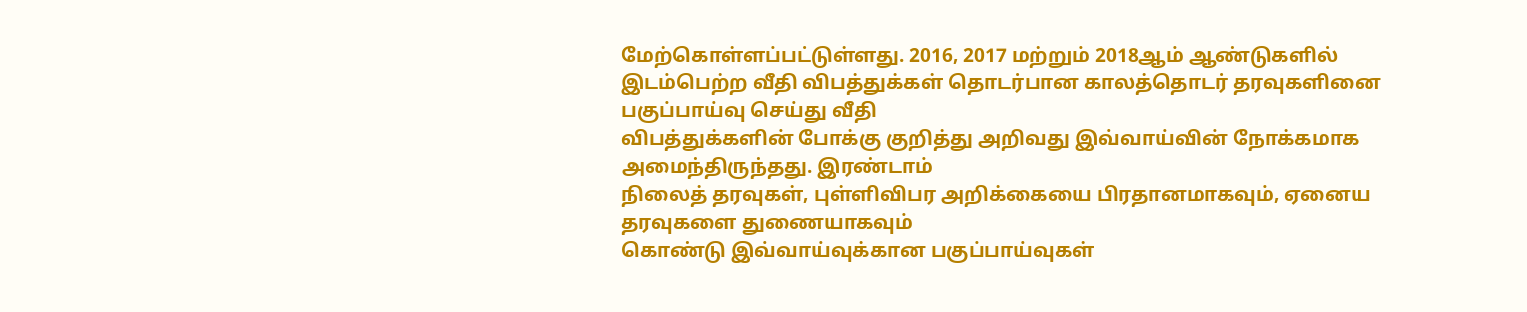மேற்கொள்ளப்பட்டுள்ளது. 2016, 2017 மற்றும் 2018ஆம் ஆண்டுகளில்
இடம்பெற்ற வீதி விபத்துக்கள் தொடர்பான காலத்தொடர் தரவுகளினை பகுப்பாய்வு செய்து வீதி
விபத்துக்களின் போக்கு குறித்து அறிவது இவ்வாய்வின் நோக்கமாக அமைந்திருந்தது. இரண்டாம்
நிலைத் தரவுகள், புள்ளிவிபர அறிக்கையை பிரதானமாகவும், ஏனைய தரவுகளை துணையாகவும்
கொண்டு இவ்வாய்வுக்கான பகுப்பாய்வுகள்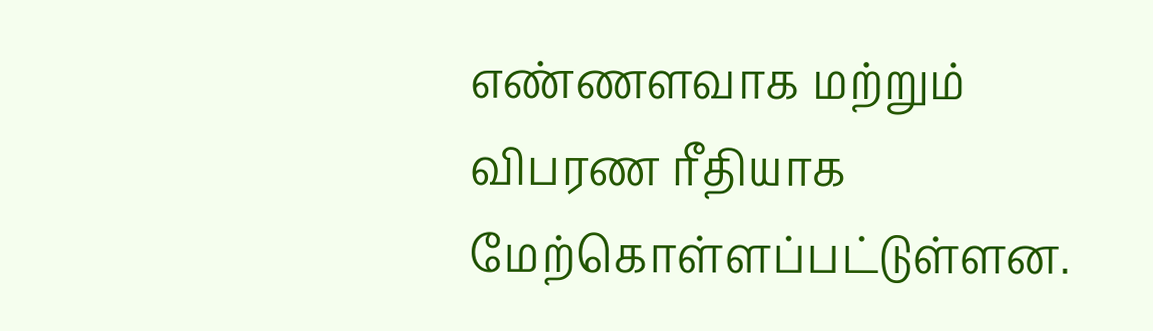எண்ணளவாக மற்றும் விபரண ரீதியாக
மேற்கொள்ளப்பட்டுள்ளன.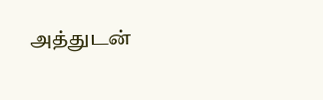அத்துடன்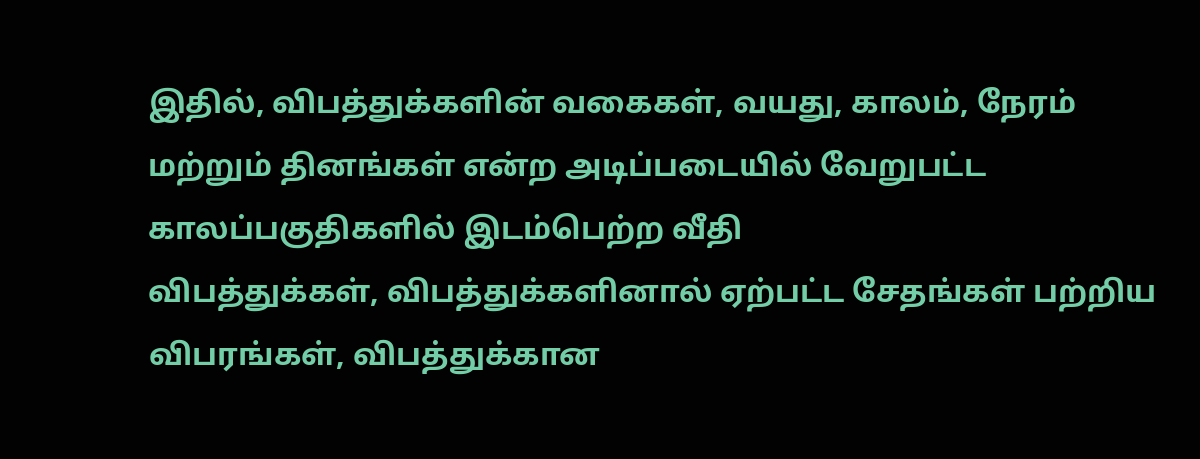இதில், விபத்துக்களின் வகைகள், வயது, காலம், நேரம்
மற்றும் தினங்கள் என்ற அடிப்படையில் வேறுபட்ட காலப்பகுதிகளில் இடம்பெற்ற வீதி
விபத்துக்கள், விபத்துக்களினால் ஏற்பட்ட சேதங்கள் பற்றிய விபரங்கள், விபத்துக்கான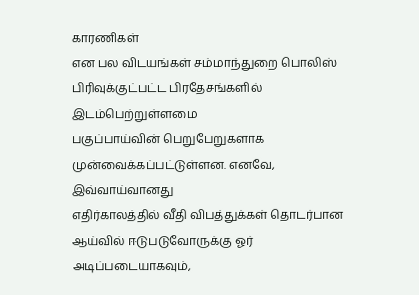காரணிகள்
என பல விடயங்கள் சம்மாந்துறை பொலிஸ் பிரிவுக்குட்பட்ட பிரதேசங்களில் இடம்பெற்றுள்ளமை
பகுப்பாய்வின் பெறுபேறுகளாக முன்வைக்கப்பட்டுள்ளன. எனவே, இவ்வாய்வானது
எதிர்காலத்தில் வீதி விபத்துக்கள் தொடர்பான ஆய்வில் ஈடுபடுவோருக்கு ஓர் அடிப்படையாகவும்,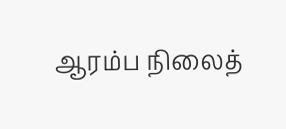ஆரம்ப நிலைத்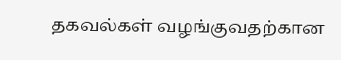தகவல்கள் வழங்குவதற்கான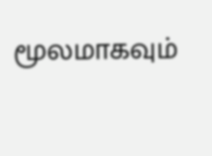மூலமாகவும்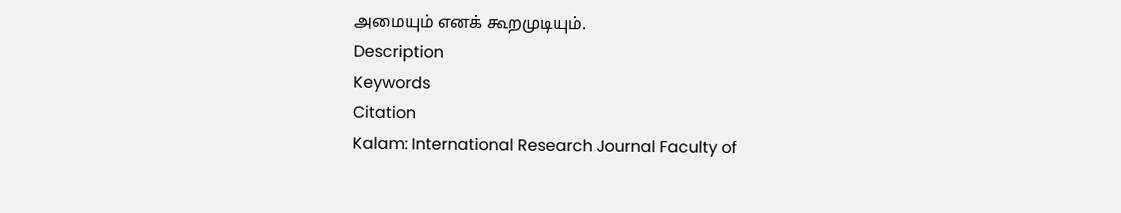அமையும் எனக் கூறமுடியும்.
Description
Keywords
Citation
Kalam: International Research Journal Faculty of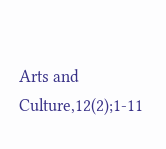Arts and Culture,12(2);1-11